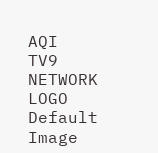AQI
TV9 NETWORK LOGO
Default Image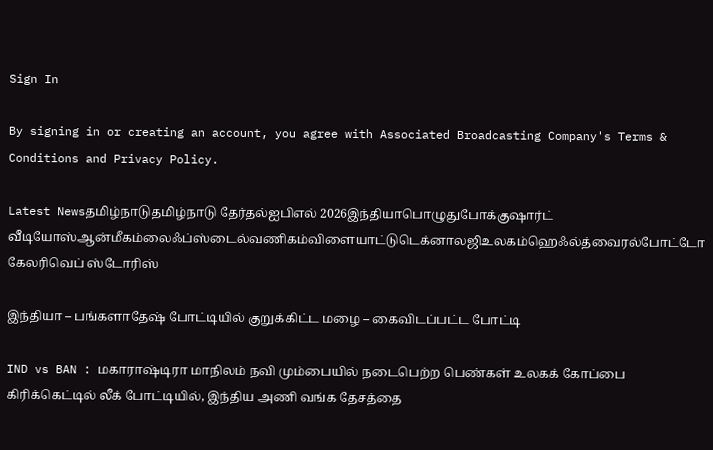Sign In

By signing in or creating an account, you agree with Associated Broadcasting Company's Terms & Conditions and Privacy Policy.

Latest Newsதமிழ்நாடுதமிழ்நாடு தேர்தல்ஐபிஎல் 2026இந்தியாபொழுதுபோக்குஷார்ட் வீடியோஸ்ஆன்மீகம்லைஃப்ஸ்டைல்வணிகம்விளையாட்டுடெக்னாலஜிஉலகம்ஹெஃல்த்வைரல்போட்டோ கேலரிவெப் ஸ்டோரிஸ்

இந்தியா – பங்களாதேஷ் போட்டியில் குறுக்கிட்ட மழை – கைவிடப்பட்ட போட்டி

IND vs BAN : மகாராஷ்டிரா மாநிலம் நவி மும்பையில் நடைபெற்ற பெண்கள் உலகக் கோப்பை கிரிக்கெட்டில் லீக் போட்டியில், இந்திய அணி வங்க தேசத்தை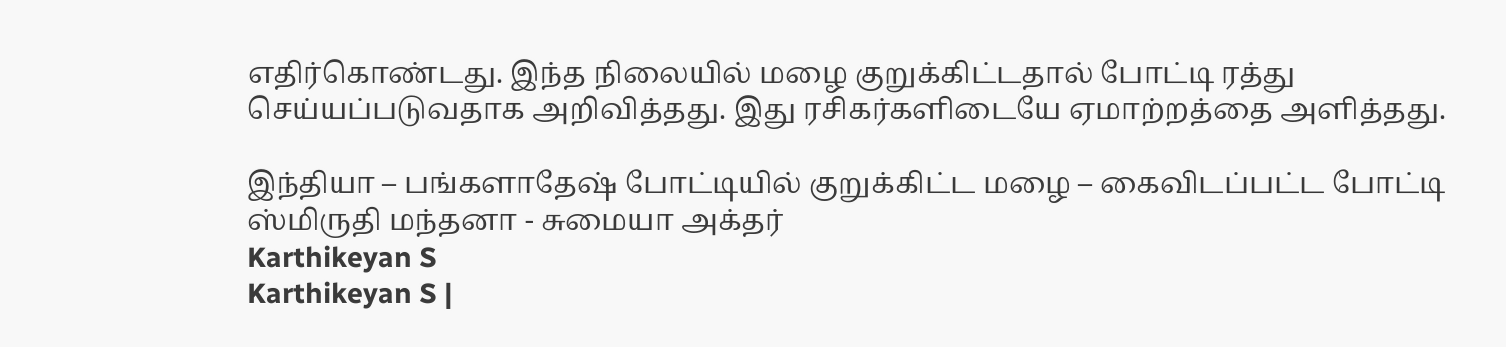எதிர்கொண்டது. இந்த நிலையில் மழை குறுக்கிட்டதால் போட்டி ரத்து செய்யப்படுவதாக அறிவித்தது. இது ரசிகர்களிடையே ஏமாற்றத்தை அளித்தது.

இந்தியா – பங்களாதேஷ் போட்டியில் குறுக்கிட்ட மழை – கைவிடப்பட்ட போட்டி
ஸ்மிருதி மந்தனா - சுமையா அக்தர்
Karthikeyan S
Karthikeyan S |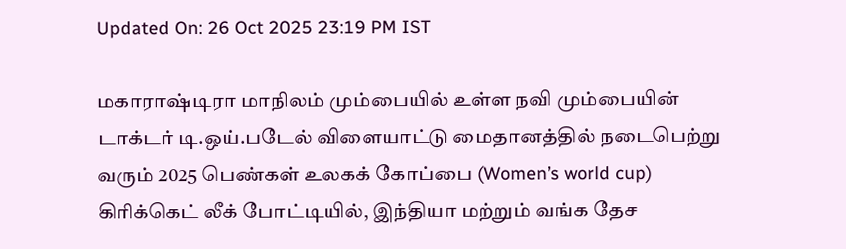Updated On: 26 Oct 2025 23:19 PM IST

மகாராஷ்டிரா மாநிலம் மும்பையில் உள்ள நவி மும்பையின் டாக்டர் டி.ஒய்.படேல் விளையாட்டு மைதானத்தில் நடைபெற்று வரும் 2025 பெண்கள் உலகக் கோப்பை (Women’s world cup) கிரிக்கெட் லீக் போட்டியில், இந்தியா மற்றும் வங்க தேச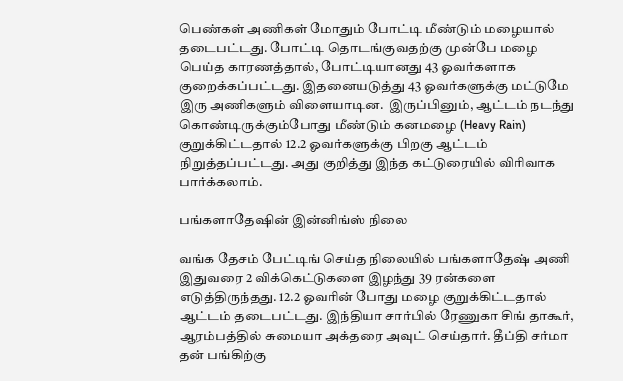பெண்கள் அணிகள் மோதும் போட்டி மீண்டும் மழையால் தடைபட்டது. போட்டி தொடங்குவதற்கு முன்பே மழை பெய்த காரணத்தால், போட்டியானது 43 ஓவர்களாக குறைக்கப்பட்டது. இதனையடுத்து 43 ஓவர்களுக்கு மட்டுமே இரு அணிகளும் விளையாடின.  இருப்பினும், ஆட்டம் நடந்து கொண்டிருக்கும்போது மீண்டும் கனமழை (Heavy Rain) குறுக்கிட்டதால் 12.2 ஓவர்களுக்கு பிறகு ஆட்டம் நிறுத்தப்பட்டது. அது குறித்து இந்த கட்டுரையில் விரிவாக பார்க்கலாம்.

பங்களாதேஷின் இன்னிங்ஸ் நிலை

வங்க தேசம் பேட்டிங் செய்த நிலையில் பங்களாதேஷ் அணி இதுவரை 2 விக்கெட்டுகளை இழந்து 39 ரன்களை எடுத்திருந்தது. 12.2 ஓவரின் போது மழை குறுக்கிட்டதால் ஆட்டம் தடைபட்டது. இந்தியா சார்பில் ரேணுகா சிங் தாகூர், ஆரம்பத்தில் சுமையா அக்தரை அவுட் செய்தார். தீப்தி சர்மா தன் பங்கிற்கு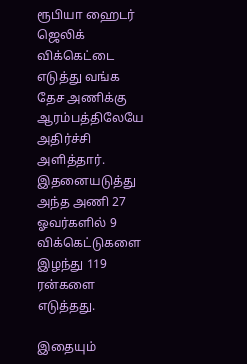ரூபியா ஹைடர் ஜெலிக் விக்கெட்டை எடுத்து வங்க தேச அணிக்கு ஆரம்பத்திலேயே அதிர்ச்சி அளித்தார். இதனையடுத்து அந்த அணி 27 ஓவர்களில் 9 விக்கெட்டுகளை இழந்து 119 ரன்களை எடுத்தது.

இதையும்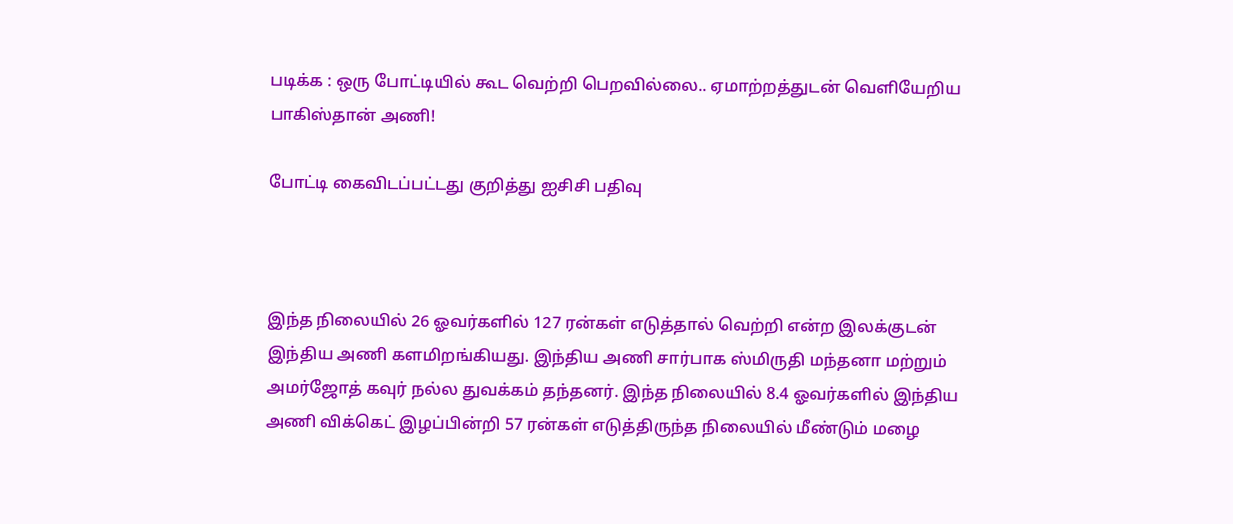படிக்க : ஒரு போட்டியில் கூட வெற்றி பெறவில்லை.. ஏமாற்றத்துடன் வெளியேறிய பாகிஸ்தான் அணி!

போட்டி கைவிடப்பட்டது குறித்து ஐசிசி பதிவு



இந்த நிலையில் 26 ஓவர்களில் 127 ரன்கள் எடுத்தால் வெற்றி என்ற இலக்குடன் இந்திய அணி களமிறங்கியது. இந்திய அணி சார்பாக ஸ்மிருதி மந்தனா மற்றும் அமர்ஜோத் கவுர் நல்ல துவக்கம் தந்தனர். இந்த நிலையில் 8.4 ஓவர்களில் இந்திய அணி விக்கெட் இழப்பின்றி 57 ரன்கள் எடுத்திருந்த நிலையில் மீண்டும் மழை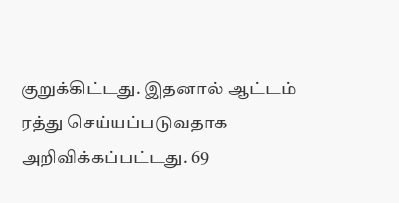குறுக்கிட்டது. இதனால் ஆட்டம் ரத்து செய்யப்படுவதாக அறிவிக்கப்பட்டது. 69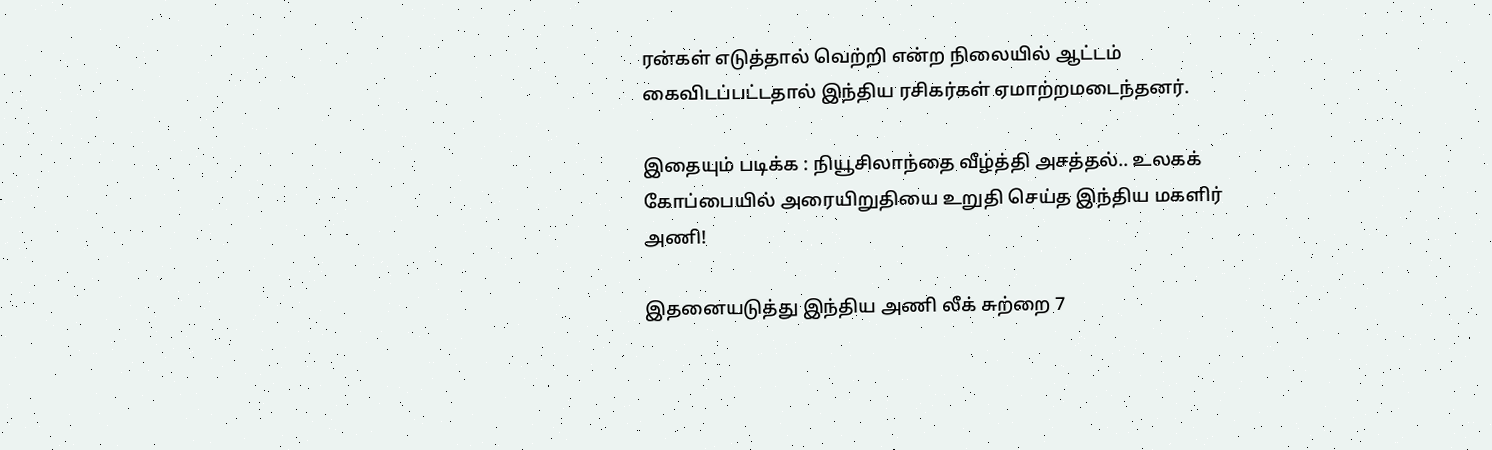ரன்கள் எடுத்தால் வெற்றி என்ற நிலையில் ஆட்டம் கைவிடப்பட்டதால் இந்திய ரசிகர்கள் ஏமாற்றமடைந்தனர்.

இதையும் படிக்க : நியூசிலாந்தை வீழ்த்தி அசத்தல்.. உலகக் கோப்பையில் அரையிறுதியை உறுதி செய்த இந்திய மகளிர் அணி!

இதனையடுத்து இந்திய அணி லீக் சுற்றை 7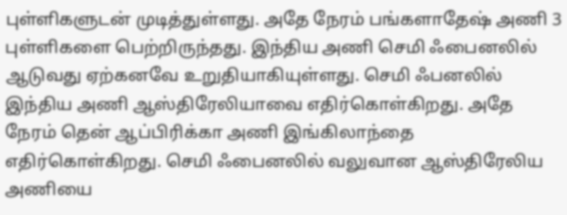புள்ளிகளுடன் முடித்துள்ளது. அதே நேரம் பங்களாதேஷ் அணி 3 புள்ளிகளை பெற்றிருந்தது. இந்திய அணி செமி ஃபைனலில் ஆடுவது ஏற்கனவே உறுதியாகியுள்ளது. செமி ஃபனலில் இந்திய அணி ஆஸ்திரேலியாவை எதிர்கொள்கிறது. அதே நேரம் தென் ஆப்பிரிக்கா அணி இங்கிலாந்தை எதிர்கொள்கிறது. செமி ஃபைனலில் வலுவான ஆஸ்திரேலிய அணியை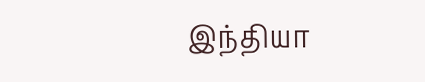இந்தியா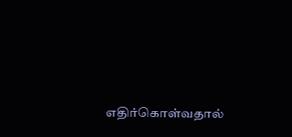எதிர்கொள்வதால்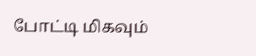போட்டி மிகவும்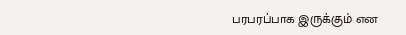பரபரப்பாக இருக்கும் என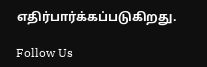எதிர்பார்க்கப்படுகிறது.

Follow Us